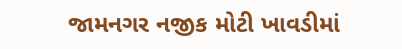જામનગર નજીક મોટી ખાવડીમાં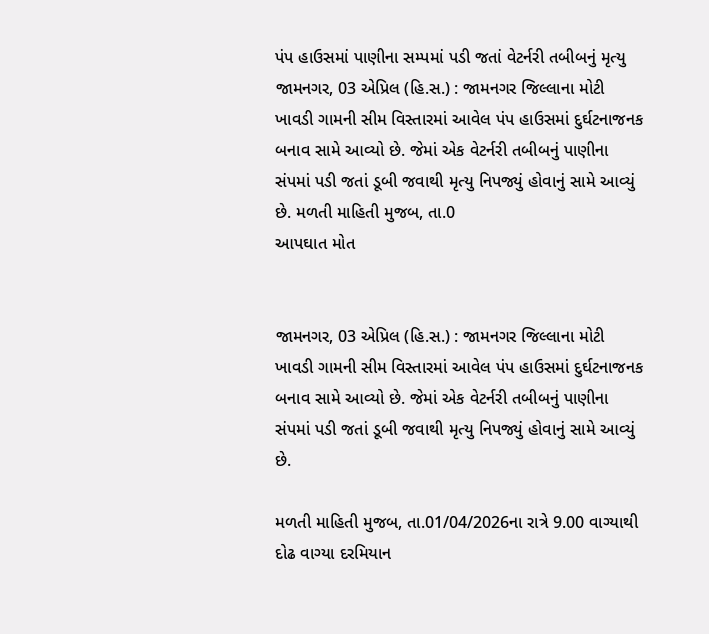પંપ હાઉસમાં પાણીના સમ્પમાં પડી જતાં વેટર્નરી તબીબનું મૃત્યુ
જામનગર, 03 એપ્રિલ (હિ.સ.) : જામનગર જિલ્લાના મોટી ખાવડી ગામની સીમ વિસ્તારમાં આવેલ પંપ હાઉસમાં દુર્ઘટનાજનક બનાવ સામે આવ્યો છે. જેમાં એક વેટર્નરી તબીબનું પાણીના સંપમાં પડી જતાં ડૂબી જવાથી મૃત્યુ નિપજ્યું હોવાનું સામે આવ્યું છે. મળતી માહિતી મુજબ, તા.0
આપઘાત મોત


જામનગર, 03 એપ્રિલ (હિ.સ.) : જામનગર જિલ્લાના મોટી ખાવડી ગામની સીમ વિસ્તારમાં આવેલ પંપ હાઉસમાં દુર્ઘટનાજનક બનાવ સામે આવ્યો છે. જેમાં એક વેટર્નરી તબીબનું પાણીના સંપમાં પડી જતાં ડૂબી જવાથી મૃત્યુ નિપજ્યું હોવાનું સામે આવ્યું છે.

મળતી માહિતી મુજબ, તા.01/04/2026ના રાત્રે 9.00 વાગ્યાથી દોઢ વાગ્યા દરમિયાન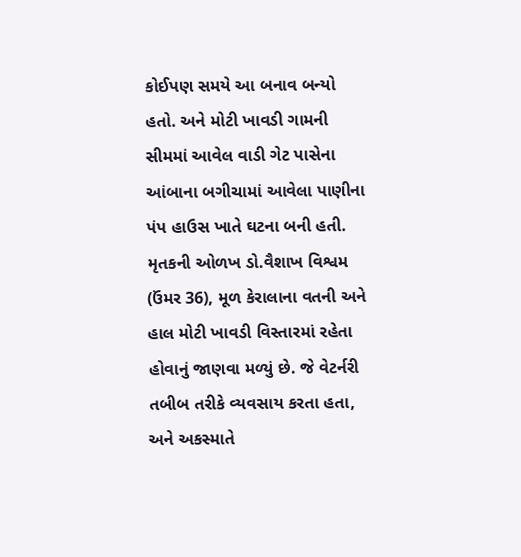કોઈપણ સમયે આ બનાવ બન્યો હતો. અને મોટી ખાવડી ગામની સીમમાં આવેલ વાડી ગેટ પાસેના આંબાના બગીચામાં આવેલા પાણીના પંપ હાઉસ ખાતે ઘટના બની હતી. મૃતકની ઓળખ ડો.વૈશાખ વિશ્વમ (ઉંમર 36), મૂળ કેરાલાના વતની અને હાલ મોટી ખાવડી વિસ્તારમાં રહેતા હોવાનું જાણવા મળ્યું છે. જે વેટર્નરી તબીબ તરીકે વ્યવસાય કરતા હતા, અને અકસ્માતે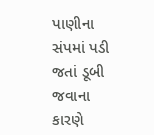પાણીના સંપમાં પડી જતાં ડૂબી જવાના કારણે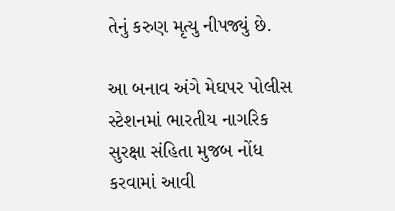તેનું કરુણ મૃત્યુ નીપજ્યું છે.

આ બનાવ અંગે મેઘપર પોલીસ સ્ટેશનમાં ભારતીય નાગરિક સુરક્ષા સંહિતા મુજબ નોંધ કરવામાં આવી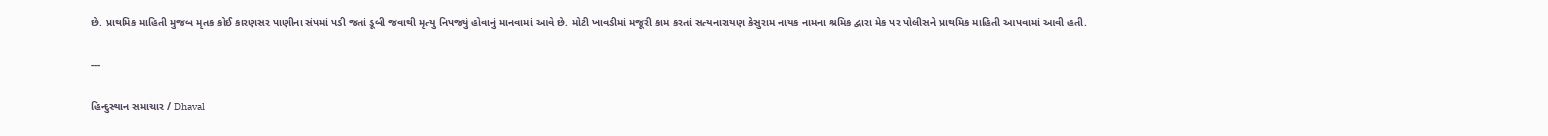છે. પ્રાથમિક માહિતી મુજબ મૃતક કોઈ કારણસર પાણીના સંપમાં પડી જતાં ડૂબી જવાથી મૃત્યુ નિપજ્યું હોવાનું માનવામાં આવે છે. મોટી ખાવડીમાં મજૂરી કામ કરતાં સત્યનારાયણ કેસુરામ નાયક નામના શ્રમિક દ્વારા મેક પર પોલીસને પ્રાથમિક માહિતી આપવામાં આવી હતી.

---

હિન્દુસ્થાન સમાચાર / Dhaval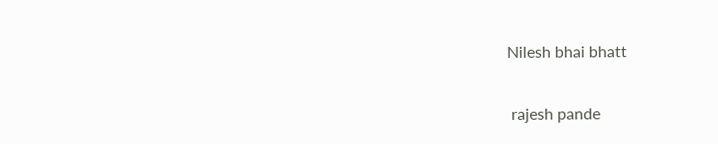Nilesh bhai bhatt


 rajesh pande